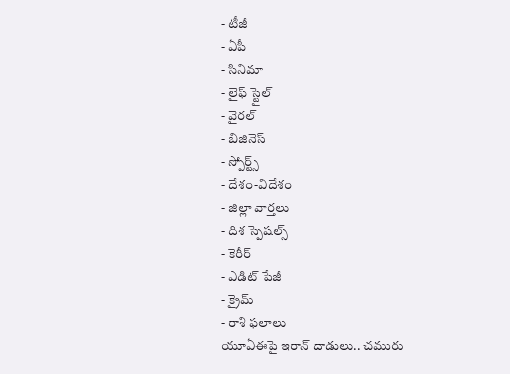- టీజీ
- ఏపీ
- సినిమా
- లైఫ్ స్టైల్
- వైరల్
- బిజినెస్
- స్పోర్ట్స్
- దేశం-విదేశం
- జిల్లా వార్తలు
- దిశ స్పెషల్స్
- కెరీర్
- ఎడిట్ పేజీ
- క్రైమ్
- రాశి ఫలాలు
యూఏఈపై ఇరాన్ దాడులు.. చమురు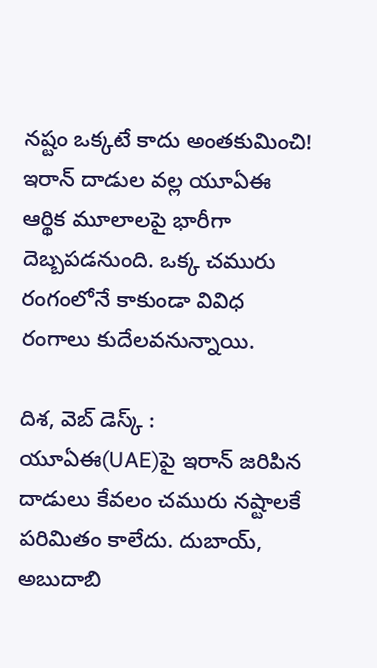నష్టం ఒక్కటే కాదు అంతకుమించి!
ఇరాన్ దాడుల వల్ల యూఏఈ ఆర్థిక మూలాలపై భారీగా దెబ్బపడనుంది. ఒక్క చమురు రంగంలోనే కాకుండా వివిధ రంగాలు కుదేలవనున్నాయి.

దిశ, వెబ్ డెస్క్ : యూఏఈ(UAE)పై ఇరాన్ జరిపిన దాడులు కేవలం చమురు నష్టాలకే పరిమితం కాలేదు. దుబాయ్, అబుదాబి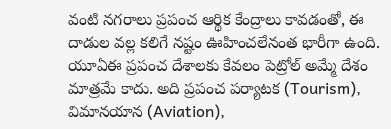వంటి నగరాలు ప్రపంచ ఆర్థిక కేంద్రాలు కావడంతో, ఈ దాడుల వల్ల కలిగే నష్టం ఊహించలేనంత భారీగా ఉంది. యూఏఈ ప్రపంచ దేశాలకు కేవలం పెట్రోల్ అమ్మే దేశం మాత్రమే కాదు. అది ప్రపంచ పర్యాటక (Tourism), విమానయాన (Aviation),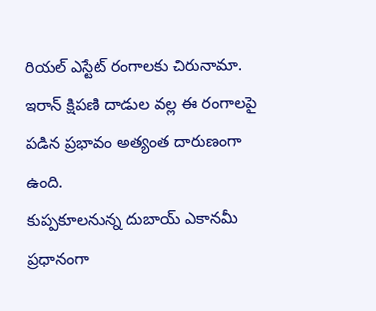రియల్ ఎస్టేట్ రంగాలకు చిరునామా. ఇరాన్ క్షిపణి దాడుల వల్ల ఈ రంగాలపై పడిన ప్రభావం అత్యంత దారుణంగా ఉంది.
కుప్పకూలనున్న దుబాయ్ ఎకానమీ
ప్రధానంగా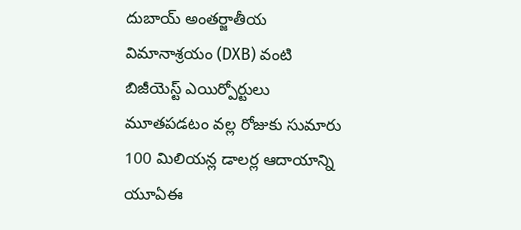దుబాయ్ అంతర్జాతీయ విమానాశ్రయం (DXB) వంటి బిజీయెస్ట్ ఎయిర్పోర్టులు మూతపడటం వల్ల రోజుకు సుమారు 100 మిలియన్ల డాలర్ల ఆదాయాన్ని యూఏఈ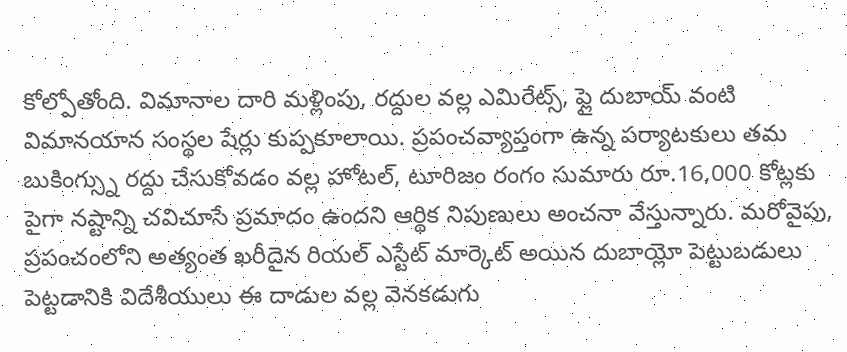కోల్పోతోంది. విమానాల దారి మళ్లింపు, రద్దుల వల్ల ఎమిరేట్స్, ఫ్లై దుబాయ్ వంటి విమానయాన సంస్థల షేర్లు కుప్పకూలాయి. ప్రపంచవ్యాప్తంగా ఉన్న పర్యాటకులు తమ బుకింగ్స్ను రద్దు చేసుకోవడం వల్ల హోటల్, టూరిజం రంగం సుమారు రూ.16,000 కోట్లకు పైగా నష్టాన్ని చవిచూసే ప్రమాదం ఉందని ఆర్థిక నిపుణులు అంచనా వేస్తున్నారు. మరోవైపు, ప్రపంచంలోని అత్యంత ఖరీదైన రియల్ ఎస్టేట్ మార్కెట్ అయిన దుబాయ్లో పెట్టుబడులు పెట్టడానికి విదేశీయులు ఈ దాడుల వల్ల వెనకడుగు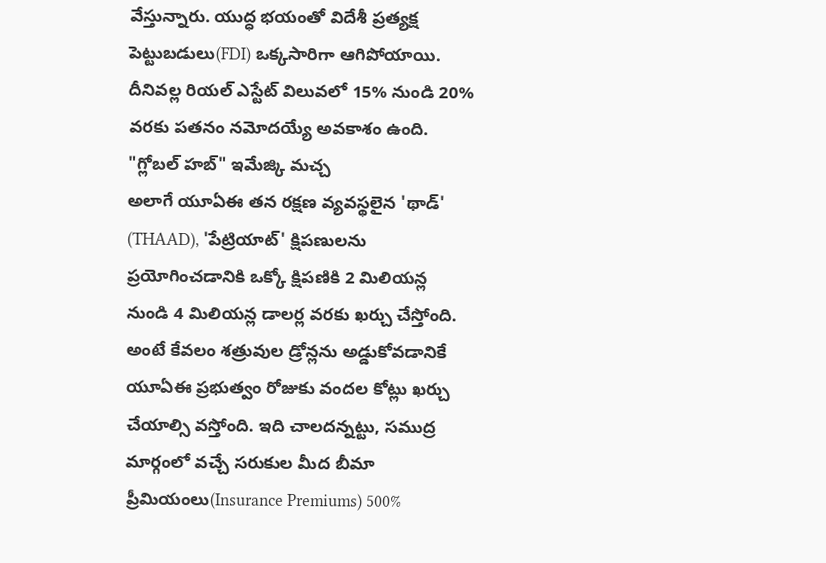వేస్తున్నారు. యుద్ధ భయంతో విదేశీ ప్రత్యక్ష పెట్టుబడులు(FDI) ఒక్కసారిగా ఆగిపోయాయి. దీనివల్ల రియల్ ఎస్టేట్ విలువలో 15% నుండి 20% వరకు పతనం నమోదయ్యే అవకాశం ఉంది.
"గ్లోబల్ హబ్" ఇమేజ్కి మచ్చ
అలాగే యూఏఈ తన రక్షణ వ్యవస్థలైన 'థాడ్' (THAAD), 'పేట్రియాట్' క్షిపణులను ప్రయోగించడానికి ఒక్కో క్షిపణికి 2 మిలియన్ల నుండి 4 మిలియన్ల డాలర్ల వరకు ఖర్చు చేస్తోంది. అంటే కేవలం శత్రువుల డ్రోన్లను అడ్డుకోవడానికే యూఏఈ ప్రభుత్వం రోజుకు వందల కోట్లు ఖర్చు చేయాల్సి వస్తోంది. ఇది చాలదన్నట్టు, సముద్ర మార్గంలో వచ్చే సరుకుల మీద బీమా ప్రీమియంలు(Insurance Premiums) 500%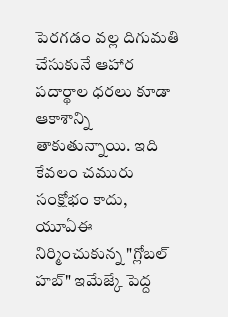పెరగడం వల్ల దిగుమతి చేసుకునే ఆహార పదార్థాల ధరలు కూడా ఆకాశాన్ని తాకుతున్నాయి. ఇది కేవలం చమురు సంక్షోభం కాదు, యూఏఈ నిర్మించుకున్న "గ్లోబల్ హబ్" ఇమేజ్కే పెద్ద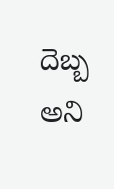దెబ్బ అని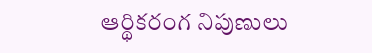ఆర్థికరంగ నిపుణులు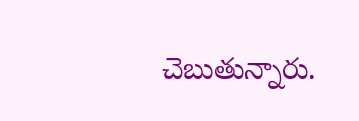చెబుతున్నారు.